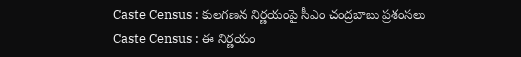Caste Census : కులగణన నిర్ణయంపై సీఎం చంద్రబాబు ప్రశంసలు
Caste Census : ఈ నిర్ణయం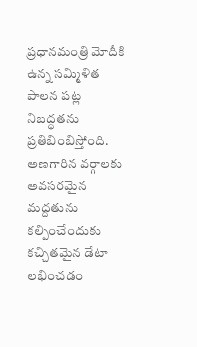ప్రధానమంత్రి మోదీకి ఉన్న సమ్మిళిత పాలన పట్ల నిబద్ధతను ప్రతిబింబిస్తోంది. అణగారిన వర్గాలకు అవసరమైన మద్దతును కల్పించేందుకు కచ్చితమైన డేటా లభించడం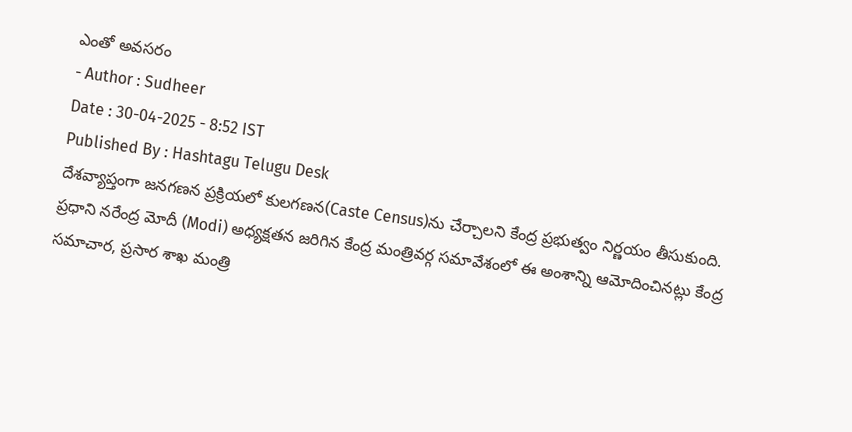ఎంతో అవసరం
- Author : Sudheer
Date : 30-04-2025 - 8:52 IST
Published By : Hashtagu Telugu Desk
దేశవ్యాప్తంగా జనగణన ప్రక్రియలో కులగణన(Caste Census)ను చేర్చాలని కేంద్ర ప్రభుత్వం నిర్ణయం తీసుకుంది. ప్రధాని నరేంద్ర మోదీ (Modi) అధ్యక్షతన జరిగిన కేంద్ర మంత్రివర్గ సమావేశంలో ఈ అంశాన్ని ఆమోదించినట్లు కేంద్ర సమాచార, ప్రసార శాఖ మంత్రి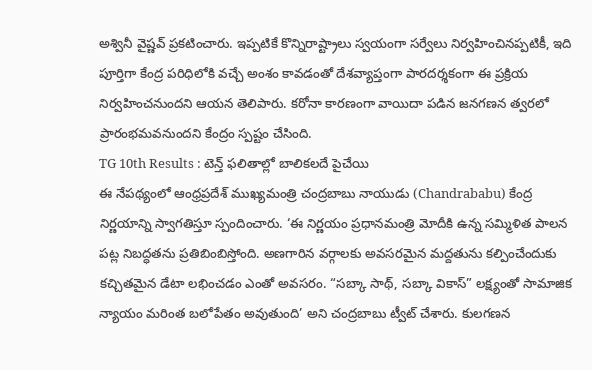అశ్వినీ వైష్ణవ్ ప్రకటించారు. ఇప్పటికే కొన్నిరాష్ట్రాలు స్వయంగా సర్వేలు నిర్వహించినప్పటికీ, ఇది పూర్తిగా కేంద్ర పరిధిలోకి వచ్చే అంశం కావడంతో దేశవ్యాప్తంగా పారదర్శకంగా ఈ ప్రక్రియ నిర్వహించనుందని ఆయన తెలిపారు. కరోనా కారణంగా వాయిదా పడిన జనగణన త్వరలో ప్రారంభమవనుందని కేంద్రం స్పష్టం చేసింది.
TG 10th Results : టెన్త్ ఫలితాల్లో బాలికలదే పైచేయి
ఈ నేపథ్యంలో ఆంధ్రప్రదేశ్ ముఖ్యమంత్రి చంద్రబాబు నాయుడు (Chandrababu) కేంద్ర నిర్ణయాన్ని స్వాగతిస్తూ స్పందించారు. ‘ఈ నిర్ణయం ప్రధానమంత్రి మోదీకి ఉన్న సమ్మిళిత పాలన పట్ల నిబద్ధతను ప్రతిబింబిస్తోంది. అణగారిన వర్గాలకు అవసరమైన మద్దతును కల్పించేందుకు కచ్చితమైన డేటా లభించడం ఎంతో అవసరం. “సబ్కా సాథ్, సబ్కా వికాస్” లక్ష్యంతో సామాజిక న్యాయం మరింత బలోపేతం అవుతుంది’ అని చంద్రబాబు ట్వీట్ చేశారు. కులగణన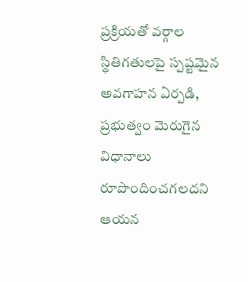ప్రక్రియతో వర్గాల స్థితిగతులపై స్పష్టమైన అవగాహన ఏర్పడి, ప్రభుత్వం మెరుగైన విధానాలు రూపొందించగలదని ఆయన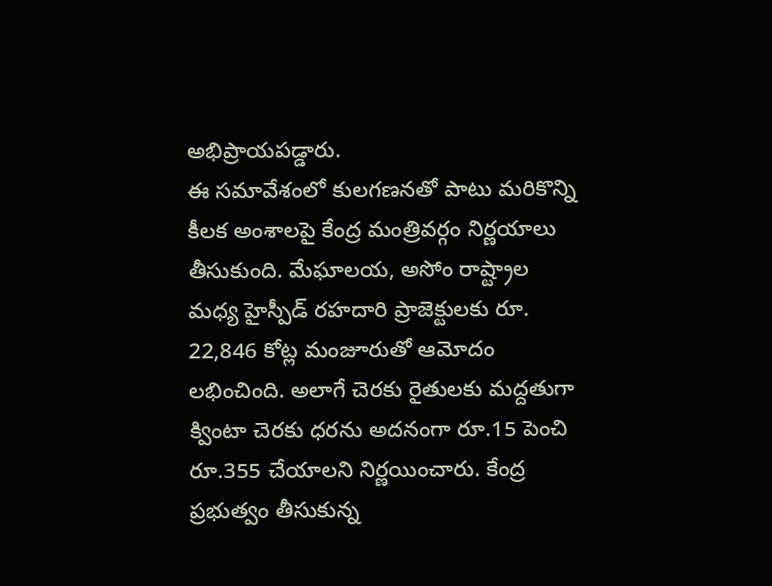అభిప్రాయపడ్డారు.
ఈ సమావేశంలో కులగణనతో పాటు మరికొన్ని కీలక అంశాలపై కేంద్ర మంత్రివర్గం నిర్ణయాలు తీసుకుంది. మేఘాలయ, అసోం రాష్ట్రాల మధ్య హైస్పీడ్ రహదారి ప్రాజెక్టులకు రూ. 22,846 కోట్ల మంజూరుతో ఆమోదం లభించింది. అలాగే చెరకు రైతులకు మద్దతుగా క్వింటా చెరకు ధరను అదనంగా రూ.15 పెంచి రూ.355 చేయాలని నిర్ణయించారు. కేంద్ర ప్రభుత్వం తీసుకున్న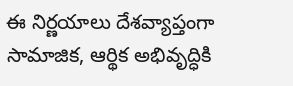ఈ నిర్ణయాలు దేశవ్యాప్తంగా సామాజిక, ఆర్థిక అభివృద్ధికి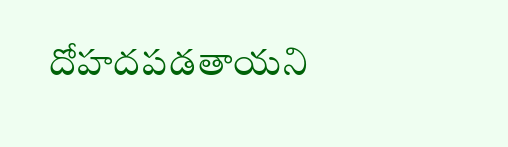దోహదపడతాయని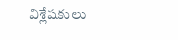విశ్లేషకులు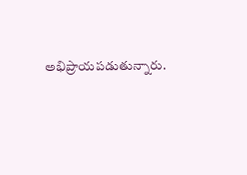అభిప్రాయపడుతున్నారు.